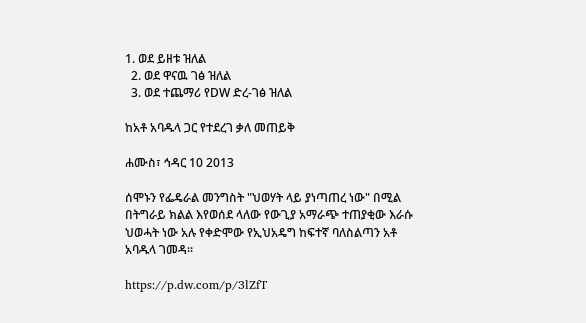1. ወደ ይዘቱ ዝለል
  2. ወደ ዋናዉ ገፅ ዝለል
  3. ወደ ተጨማሪ የDW ድረ-ገፅ ዝለል

ከአቶ አባዱላ ጋር የተደረገ ቃለ መጠይቅ

ሐሙስ፣ ኅዳር 10 2013

ሰሞኑን የፌዴራል መንግስት "ህወሃት ላይ ያነጣጠረ ነው" በሚል በትግራይ ክልል እየወሰደ ላለው የውጊያ አማራጭ ተጠያቂው እራሱ ህወሓት ነው አሉ የቀድሞው የኢህአዴግ ከፍተኛ ባለስልጣን አቶ አባዱላ ገመዳ፡፡

https://p.dw.com/p/3lZfT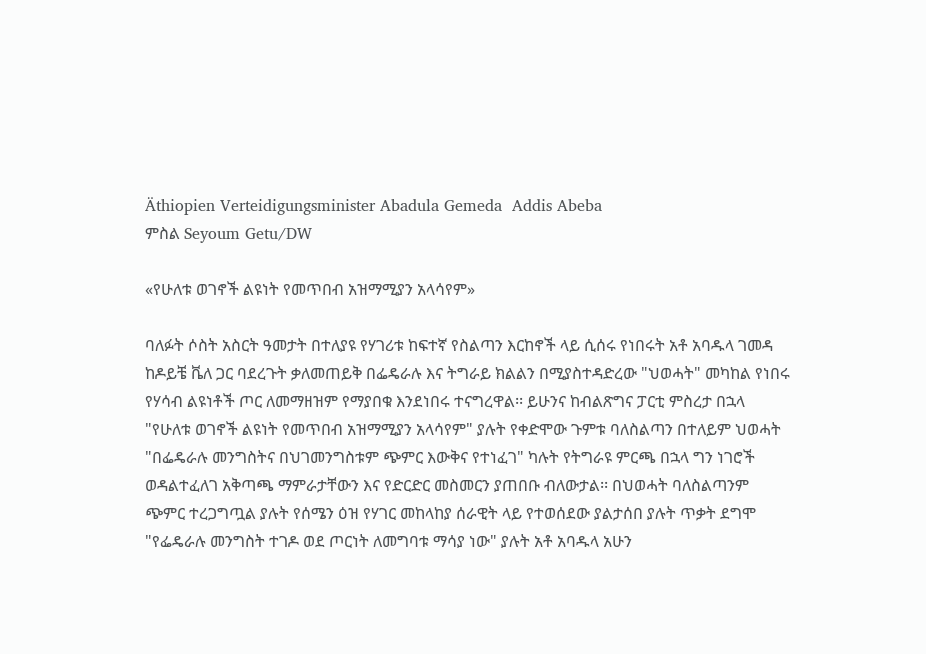Äthiopien Verteidigungsminister Abadula Gemeda  Addis Abeba
ምስል Seyoum Getu/DW

«የሁለቱ ወገኖች ልዩነት የመጥበብ አዝማሚያን አላሳየም»

ባለፉት ሶስት አስርት ዓመታት በተለያዩ የሃገሪቱ ከፍተኛ የስልጣን እርከኖች ላይ ሲሰሩ የነበሩት አቶ አባዱላ ገመዳ ከዶይቼ ቬለ ጋር ባደረጉት ቃለመጠይቅ በፌዴራሉ እና ትግራይ ክልልን በሚያስተዳድረው "ህወሓት" መካከል የነበሩ የሃሳብ ልዩነቶች ጦር ለመማዘዝም የማያበቁ እንደነበሩ ተናግረዋል፡፡ ይሁንና ከብልጽግና ፓርቲ ምስረታ በኋላ "የሁለቱ ወገኖች ልዩነት የመጥበብ አዝማሚያን አላሳየም" ያሉት የቀድሞው ጉምቱ ባለስልጣን በተለይም ህወሓት "በፌዴራሉ መንግስትና በህገመንግስቱም ጭምር እውቅና የተነፈገ" ካሉት የትግራዩ ምርጫ በኋላ ግን ነገሮች ወዳልተፈለገ አቅጣጫ ማምራታቸውን እና የድርድር መስመርን ያጠበቡ ብለውታል፡፡ በህወሓት ባለስልጣንም ጭምር ተረጋግጧል ያሉት የሰሜን ዕዝ የሃገር መከላከያ ሰራዊት ላይ የተወሰደው ያልታሰበ ያሉት ጥቃት ደግሞ "የፌዴራሉ መንግስት ተገዶ ወደ ጦርነት ለመግባቱ ማሳያ ነው" ያሉት አቶ አባዱላ አሁን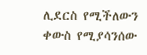ሊደርስ የሚችለውን ቀውስ የሚያሳንሰው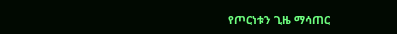የጦርነቱን ጊዜ ማሳጠር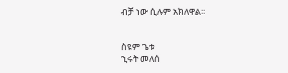ብቻ ነው ሲሉም አክለዋል፡፡


ስዩም ጌቱ
ኂሩት መለሰ